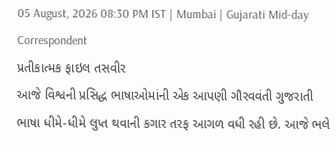05 August, 2026 08:30 PM IST | Mumbai | Gujarati Mid-day Correspondent
પ્રતીકાત્મક ફાઇલ તસવીર
આજે વિશ્વની પ્રસિદ્ધ ભાષાઓમાંની એક આપણી ગૌરવવંતી ગુજરાતી ભાષા ધીમે-ધીમે લુપ્ત થવાની કગાર તરફ આગળ વધી રહી છે. આજે ભલે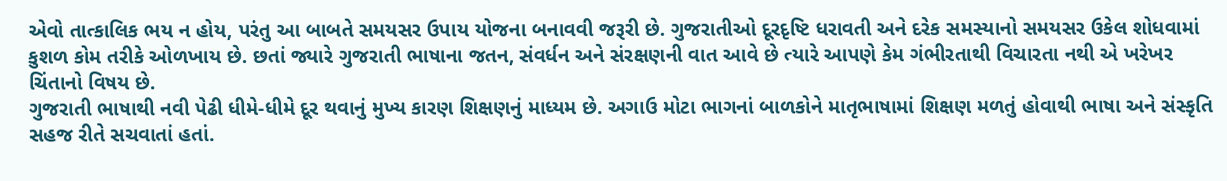એવો તાત્કાલિક ભય ન હોય, પરંતુ આ બાબતે સમયસર ઉપાય યોજના બનાવવી જરૂરી છે. ગુજરાતીઓ દૂરદૃષ્ટિ ધરાવતી અને દરેક સમસ્યાનો સમયસર ઉકેલ શોધવામાં કુશળ કોમ તરીકે ઓળખાય છે. છતાં જ્યારે ગુજરાતી ભાષાના જતન, સંવર્ધન અને સંરક્ષણની વાત આવે છે ત્યારે આપણે કેમ ગંભીરતાથી વિચારતા નથી એ ખરેખર ચિંતાનો વિષય છે.
ગુજરાતી ભાષાથી નવી પેઢી ધીમે-ધીમે દૂર થવાનું મુખ્ય કારણ શિક્ષણનું માધ્યમ છે. અગાઉ મોટા ભાગનાં બાળકોને માતૃભાષામાં શિક્ષણ મળતું હોવાથી ભાષા અને સંસ્કૃતિ સહજ રીતે સચવાતાં હતાં.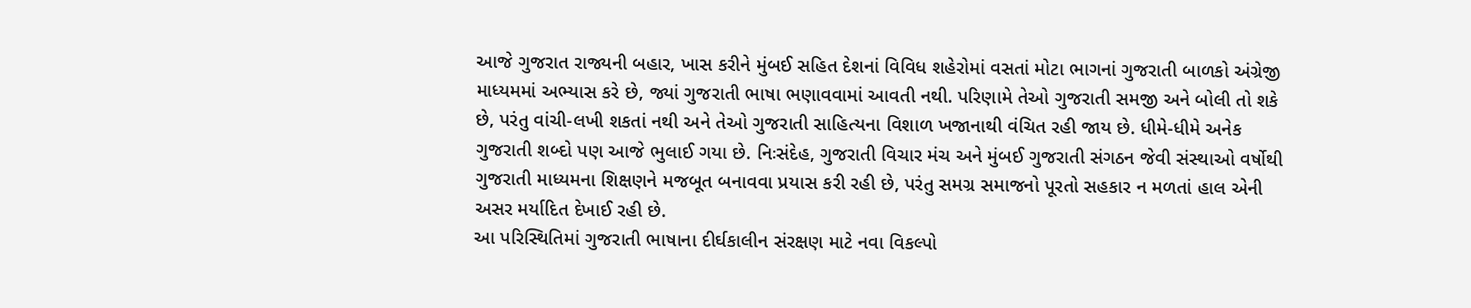આજે ગુજરાત રાજ્યની બહાર, ખાસ કરીને મુંબઈ સહિત દેશનાં વિવિધ શહેરોમાં વસતાં મોટા ભાગનાં ગુજરાતી બાળકો અંગ્રેજી માધ્યમમાં અભ્યાસ કરે છે, જ્યાં ગુજરાતી ભાષા ભણાવવામાં આવતી નથી. પરિણામે તેઓ ગુજરાતી સમજી અને બોલી તો શકે છે, પરંતુ વાંચી-લખી શકતાં નથી અને તેઓ ગુજરાતી સાહિત્યના વિશાળ ખજાનાથી વંચિત રહી જાય છે. ધીમે-ધીમે અનેક ગુજરાતી શબ્દો પણ આજે ભુલાઈ ગયા છે. નિઃસંદેહ, ગુજરાતી વિચાર મંચ અને મુંબઈ ગુજરાતી સંગઠન જેવી સંસ્થાઓ વર્ષોથી ગુજરાતી માધ્યમના શિક્ષણને મજબૂત બનાવવા પ્રયાસ કરી રહી છે, પરંતુ સમગ્ર સમાજનો પૂરતો સહકાર ન મળતાં હાલ એની અસર મર્યાદિત દેખાઈ રહી છે.
આ પરિસ્થિતિમાં ગુજરાતી ભાષાના દીર્ઘકાલીન સંરક્ષણ માટે નવા વિકલ્પો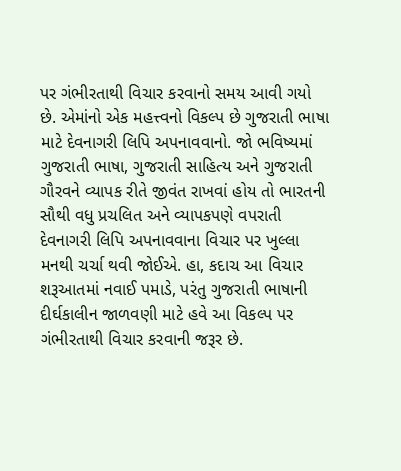પર ગંભીરતાથી વિચાર કરવાનો સમય આવી ગયો છે. એમાંનો એક મહત્ત્વનો વિકલ્પ છે ગુજરાતી ભાષા માટે દેવનાગરી લિપિ અપનાવવાનો. જો ભવિષ્યમાં ગુજરાતી ભાષા, ગુજરાતી સાહિત્ય અને ગુજરાતી ગૌરવને વ્યાપક રીતે જીવંત રાખવાં હોય તો ભારતની સૌથી વધુ પ્રચલિત અને વ્યાપકપણે વપરાતી દેવનાગરી લિપિ અપનાવવાના વિચાર પર ખુલ્લા મનથી ચર્ચા થવી જોઈએ. હા, કદાચ આ વિચાર શરૂઆતમાં નવાઈ પમાડે, પરંતુ ગુજરાતી ભાષાની દીર્ઘકાલીન જાળવણી માટે હવે આ વિકલ્પ પર ગંભીરતાથી વિચાર કરવાની જરૂર છે.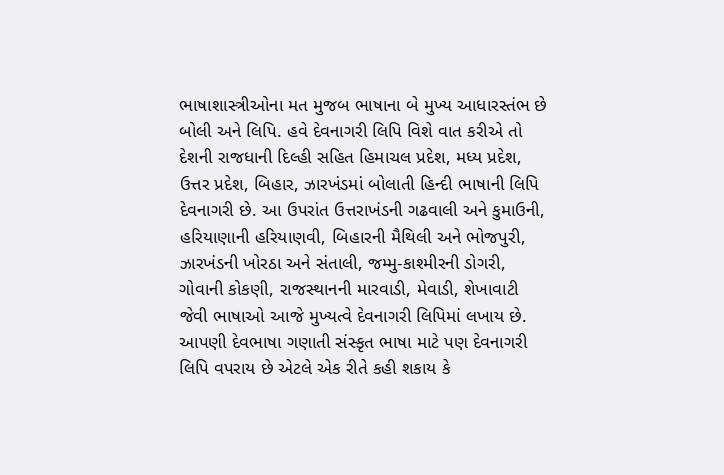ભાષાશાસ્ત્રીઓના મત મુજબ ભાષાના બે મુખ્ય આધારસ્તંભ છે બોલી અને લિપિ. હવે દેવનાગરી લિપિ વિશે વાત કરીએ તો દેશની રાજધાની દિલ્હી સહિત હિમાચલ પ્રદેશ, મધ્ય પ્રદેશ, ઉત્તર પ્રદેશ, બિહાર, ઝારખંડમાં બોલાતી હિન્દી ભાષાની લિપિ દેવનાગરી છે. આ ઉપરાંત ઉત્તરાખંડની ગઢવાલી અને કુમાઉની, હરિયાણાની હરિયાણવી, બિહારની મૈથિલી અને ભોજપુરી, ઝારખંડની ખોરઠા અને સંતાલી, જમ્મુ-કાશ્મીરની ડોગરી, ગોવાની કોકણી, રાજસ્થાનની મારવાડી, મેવાડી, શેખાવાટી જેવી ભાષાઓ આજે મુખ્યત્વે દેવનાગરી લિપિમાં લખાય છે. આપણી દેવભાષા ગણાતી સંસ્કૃત ભાષા માટે પણ દેવનાગરી લિપિ વપરાય છે એટલે એક રીતે કહી શકાય કે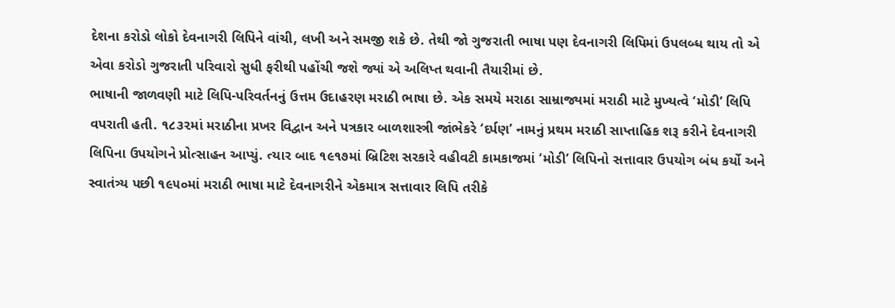દેશના કરોડો લોકો દેવનાગરી લિપિને વાંચી, લખી અને સમજી શકે છે. તેથી જો ગુજરાતી ભાષા પણ દેવનાગરી લિપિમાં ઉપલબ્ધ થાય તો એ એવા કરોડો ગુજરાતી પરિવારો સુધી ફરીથી પહોંચી જશે જ્યાં એ અલિપ્ત થવાની તૈયારીમાં છે.
ભાષાની જાળવણી માટે લિપિ-પરિવર્તનનું ઉત્તમ ઉદાહરણ મરાઠી ભાષા છે. એક સમયે મરાઠા સામ્રાજ્યમાં મરાઠી માટે મુખ્યત્વે ‘મોડી’ લિપિ વપરાતી હતી. ૧૮૩૨માં મરાઠીના પ્રખર વિદ્વાન અને પત્રકાર બાળશાસ્ત્રી જાંભેકરે ‘દર્પણ’ નામનું પ્રથમ મરાઠી સાપ્તાહિક શરૂ કરીને દેવનાગરી લિપિના ઉપયોગને પ્રોત્સાહન આપ્યું. ત્યાર બાદ ૧૯૧૭માં બ્રિટિશ સરકારે વહીવટી કામકાજમાં ‘મોડી’ લિપિનો સત્તાવાર ઉપયોગ બંધ કર્યો અને સ્વાતંત્ર્ય પછી ૧૯૫૦માં મરાઠી ભાષા માટે દેવનાગરીને એકમાત્ર સત્તાવાર લિપિ તરીકે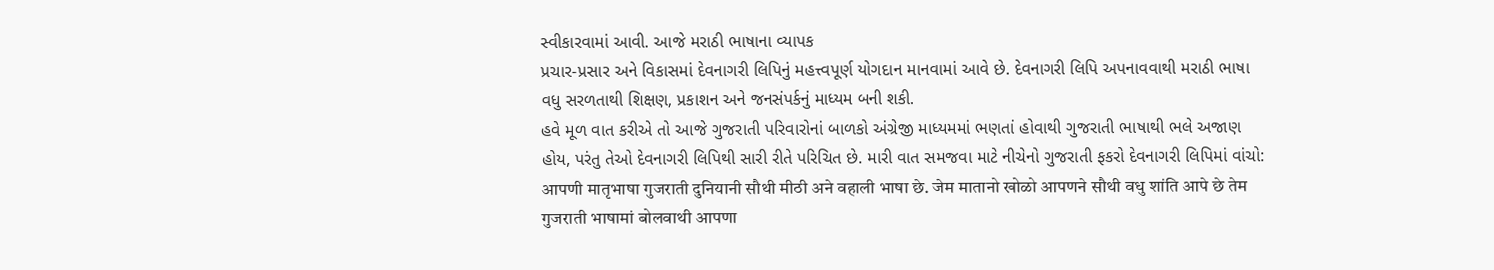સ્વીકારવામાં આવી. આજે મરાઠી ભાષાના વ્યાપક
પ્રચાર-પ્રસાર અને વિકાસમાં દેવનાગરી લિપિનું મહત્ત્વપૂર્ણ યોગદાન માનવામાં આવે છે. દેવનાગરી લિપિ અપનાવવાથી મરાઠી ભાષા વધુ સરળતાથી શિક્ષણ, પ્રકાશન અને જનસંપર્કનું માધ્યમ બની શકી.
હવે મૂળ વાત કરીએ તો આજે ગુજરાતી પરિવારોનાં બાળકો અંગ્રેજી માધ્યમમાં ભણતાં હોવાથી ગુજરાતી ભાષાથી ભલે અજાણ હોય, પરંતુ તેઓ દેવનાગરી લિપિથી સારી રીતે પરિચિત છે. મારી વાત સમજવા માટે નીચેનો ગુજરાતી ફકરો દેવનાગરી લિપિમાં વાંચો:
आपणी मातृभाषा गुजराती दुनियानी सौथी मीठी अने वहाली भाषा छे. जेम मातानो खोळो आपणने सौथी वधु शांति आपे छे तेम गुजराती भाषामां बोलवाथी आपणा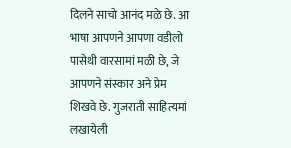दिलने साचो आनंद मळे छे. आ भाषा आपणने आपणा वडीलो पासेथी वारसामां मळी छे, जे आपणने संस्कार अने प्रेम शिखवे छे. गुजराती साहित्यमां लखायेली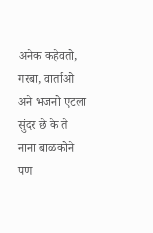अनेक कहेवतो, गरबा, वार्ताओ अने भजनो एटला सुंदर छे के ते नाना बाळकोने पण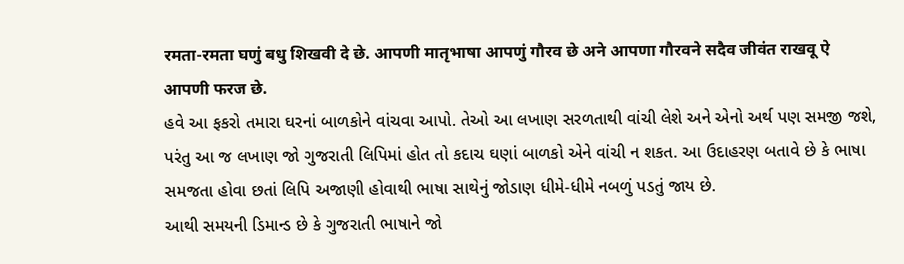रमता-रमता घणुं बधु शिखवी दे छे. आपणी मातृभाषा आपणुं गौरव छे अने आपणा गौरवने सदैव जीवंत राखवू ऐ आपणी फरज छे.
હવે આ ફકરો તમારા ઘરનાં બાળકોને વાંચવા આપો. તેઓ આ લખાણ સરળતાથી વાંચી લેશે અને એનો અર્થ પણ સમજી જશે, પરંતુ આ જ લખાણ જો ગુજરાતી લિપિમાં હોત તો કદાચ ઘણાં બાળકો એને વાંચી ન શકત. આ ઉદાહરણ બતાવે છે કે ભાષા સમજતા હોવા છતાં લિપિ અજાણી હોવાથી ભાષા સાથેનું જોડાણ ધીમે-ધીમે નબળું પડતું જાય છે.
આથી સમયની ડિમાન્ડ છે કે ગુજરાતી ભાષાને જો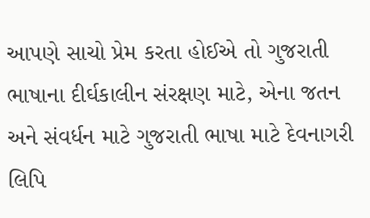આપણે સાચો પ્રેમ કરતા હોઈએ તો ગુજરાતી ભાષાના દીર્ઘકાલીન સંરક્ષણ માટે, એના જતન અને સંવર્ધન માટે ગુજરાતી ભાષા માટે દેવનાગરી લિપિ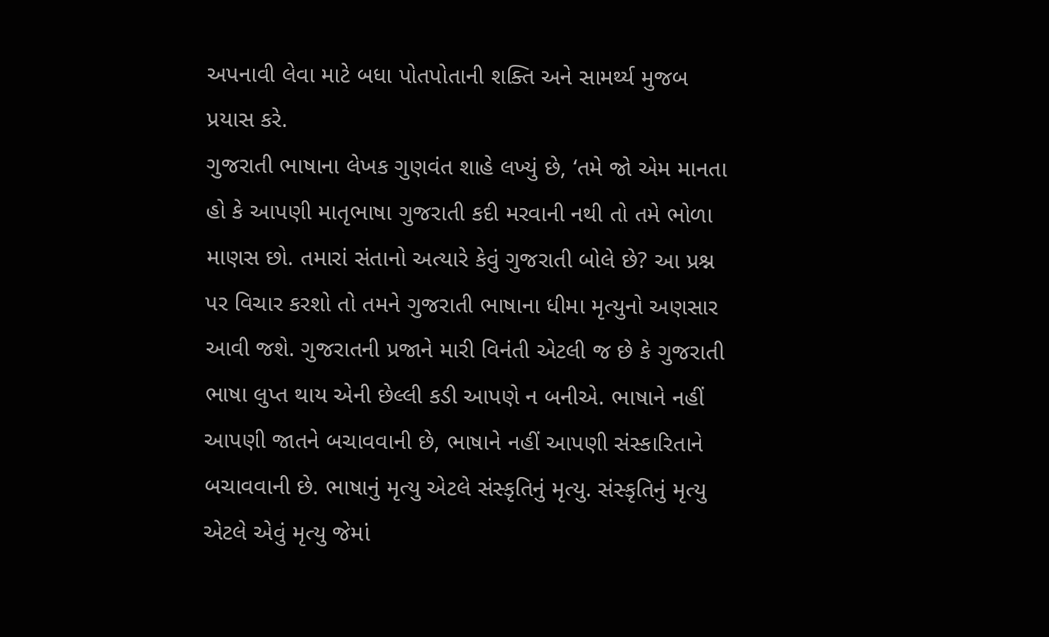અપનાવી લેવા માટે બધા પોતપોતાની શક્તિ અને સામર્થ્ય મુજબ પ્રયાસ કરે.
ગુજરાતી ભાષાના લેખક ગુણવંત શાહે લખ્યું છે, ‘તમે જો એમ માનતા હો કે આપણી માતૃભાષા ગુજરાતી કદી મરવાની નથી તો તમે ભોળા માણસ છો. તમારાં સંતાનો અત્યારે કેવું ગુજરાતી બોલે છે? આ પ્રશ્ન પર વિચાર કરશો તો તમને ગુજરાતી ભાષાના ધીમા મૃત્યુનો અણસાર આવી જશે. ગુજરાતની પ્રજાને મારી વિનંતી એટલી જ છે કે ગુજરાતી ભાષા લુપ્ત થાય એની છેલ્લી કડી આપણે ન બનીએ. ભાષાને નહીં આપણી જાતને બચાવવાની છે, ભાષાને નહીં આપણી સંસ્કારિતાને બચાવવાની છે. ભાષાનું મૃત્યુ એટલે સંસ્કૃતિનું મૃત્યુ. સંસ્કૃતિનું મૃત્યુ એટલે એવું મૃત્યુ જેમાં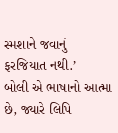સ્મશાને જવાનું ફરજિયાત નથી.’
બોલી એ ભાષાનો આત્મા છે, જ્યારે લિપિ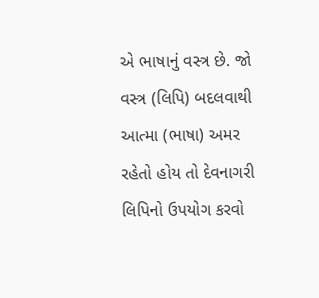એ ભાષાનું વસ્ત્ર છે. જો વસ્ત્ર (લિપિ) બદલવાથી આત્મા (ભાષા) અમર રહેતો હોય તો દેવનાગરી લિપિનો ઉપયોગ કરવો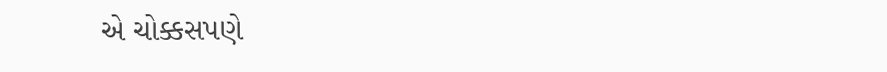એ ચોક્કસપણે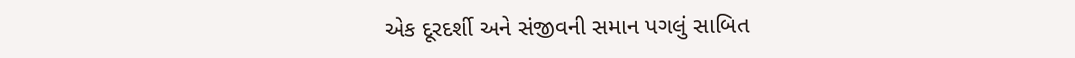એક દૂરદર્શી અને સંજીવની સમાન પગલું સાબિત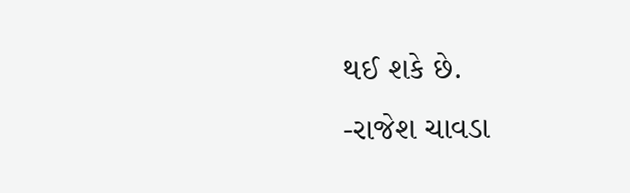થઈ શકે છે.
-રાજેશ ચાવડા